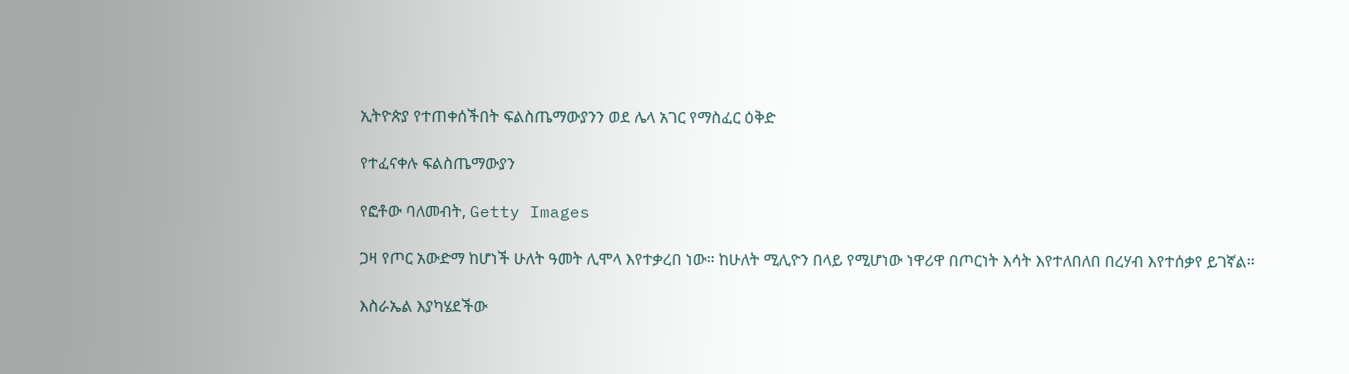ኢትዮጵያ የተጠቀሰችበት ፍልስጤማውያንን ወደ ሌላ አገር የማስፈር ዕቅድ

የተፈናቀሉ ፍልስጤማውያን

የፎቶው ባለመብት, Getty Images

ጋዛ የጦር አውድማ ከሆነች ሁለት ዓመት ሊሞላ እየተቃረበ ነው። ከሁለት ሚሊዮን በላይ የሚሆነው ነዋሪዋ በጦርነት እሳት እየተለበለበ በረሃብ እየተሰቃየ ይገኛል።

እስራኤል እያካሄደችው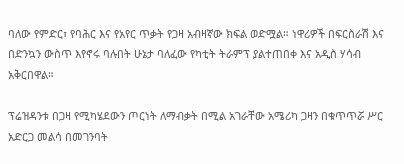ባለው የምድር፣ የባሕር እና የአየር ጥቃት የጋዛ አብዛኛው ክፍል ወድሟል። ነዋሪዎች በፍርስራሽ እና በድንኳን ውስጥ እየኖሩ ባሉበት ሁኔታ ባለፈው የካቲት ትራምፕ ያልተጠበቀ እና አዲስ ሃሳብ አቅርበዋል።

ፕሬዝዳንቱ በጋዛ የሚካሄደውን ጦርነት ለማብቃት በሚል አገራቸው አሜሪካ ጋዛን በቁጥጥሯ ሥር አድርጋ መልሳ በመገንባት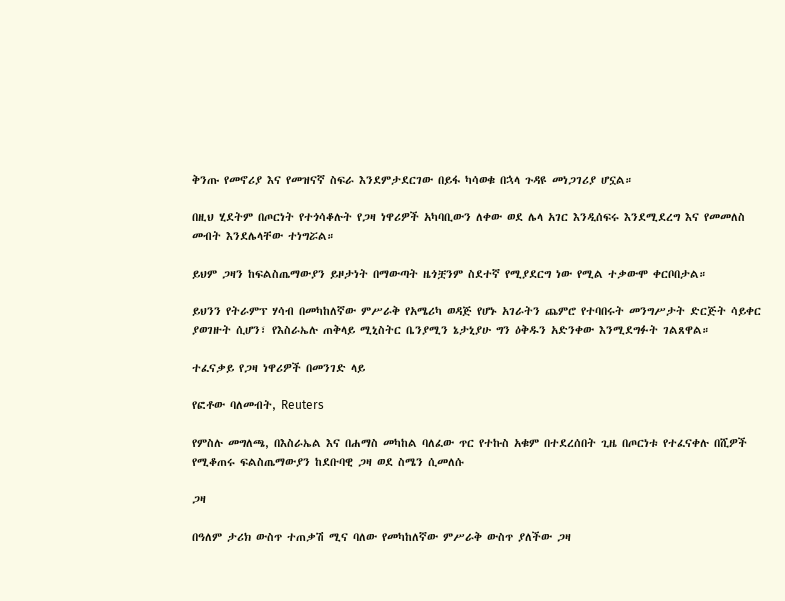ቅንጡ የመኖሪያ እና የመዝናኛ ስፍራ እንደምታደርገው በይፋ ካሳወቁ በኋላ ጉዳዩ መነጋገሪያ ሆኗል።

በዚህ ሂደትም በጦርነት የተጎሳቆሉት የጋዛ ነዋሪዎች አካባቢውን ለቀው ወደ ሌላ አገር እንዲሰፍሩ እንደሚደረግ እና የመመለስ መብት እንደሌላቸው ተነግሯል።

ይህም ጋዛን ከፍልስጤማውያን ይዞታነት በማውጣት ዜጎቿንም ስደተኛ የሚያደርግ ነው የሚል ተቃውሞ ቀርቦበታል።

ይህንን የትራምፕ ሃሳብ በመካከለኛው ምሥራቅ የአሜሪካ ወዳጅ የሆኑ አገራትን ጨምሮ የተባበሩት መንግሥታት ድርጅት ሳይቀር ያወገዙት ሲሆን፣ የእስራኤሉ ጠቅላይ ሚኒስትር ቤንያሚን ኔታኒያሁ ግን ዕቅዱን አድንቀው እንሚደግፉት ገልጸዋል።

ተፈናቃይ የጋዛ ነዋሪዎች በመንገድ ላይ

የፎቶው ባለመብት, Reuters

የምስሉ መግለጫ, በእስራኤል እና በሐማስ መካከል ባለፈው ጥር የተኩስ አቁም በተደረሰበት ጊዜ በጦርነቱ የተፈናቀሉ በሺዎች የሚቆጠሩ ፍልስጤማውያን ከደቡባዊ ጋዛ ወደ ስሜን ሲመለሱ

ጋዛ

በዓለም ታሪክ ውስጥ ተጠቃሽ ሚና ባለው የመካከለኛው ምሥራቅ ውስጥ ያለችው ጋዛ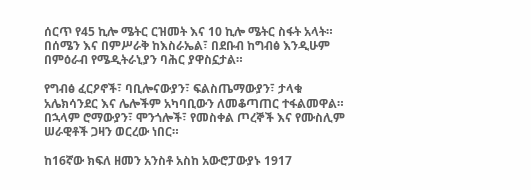ሰርጥ የ45 ኪሎ ሜትር ርዝመት እና 10 ኪሎ ሜትር ስፋት አላት። በሰሜን እና በምሥራቅ ከእስራኤል፣ በደቡብ ከግብፅ እንዲሁም በምዕራብ የሜዲትራኒያን ባሕር ያዋስኗታል።

የግብፅ ፈርዖኖች፣ ባቢሎናውያን፣ ፍልስጤማውያን፣ ታላቁ አሌክሳንደር እና ሌሎችም አካባቢውን ለመቆጣጠር ተፋልመዋል። በኋላም ሮማውያን፣ ሞንጎሎች፣ የመስቀል ጦረኞች እና የሙስሊም ሠራዊቶች ጋዛን ወርረው ነበር።

ከ16ኛው ክፍለ ዘመን አንስቶ አስከ አውሮፓውያኑ 1917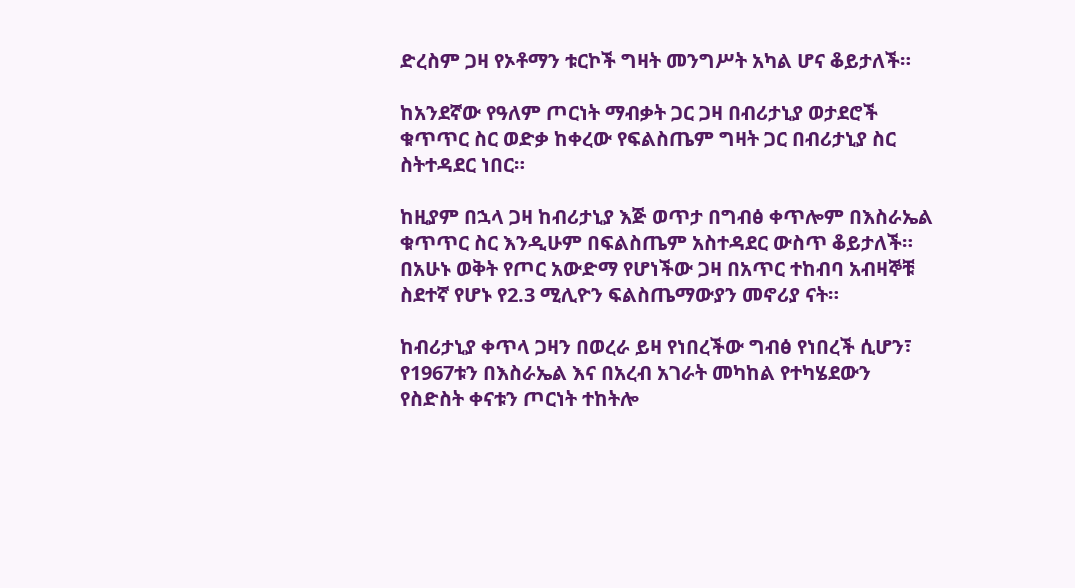ድረስም ጋዛ የኦቶማን ቱርኮች ግዛት መንግሥት አካል ሆና ቆይታለች።

ከአንደኛው የዓለም ጦርነት ማብቃት ጋር ጋዛ በብሪታኒያ ወታደሮች ቁጥጥር ስር ወድቃ ከቀረው የፍልስጤም ግዛት ጋር በብሪታኒያ ስር ስትተዳደር ነበር።

ከዚያም በኋላ ጋዛ ከብሪታኒያ እጅ ወጥታ በግብፅ ቀጥሎም በእስራኤል ቁጥጥር ስር እንዲሁም በፍልስጤም አስተዳደር ውስጥ ቆይታለች። በአሁኑ ወቅት የጦር አውድማ የሆነችው ጋዛ በአጥር ተከብባ አብዛኞቹ ስደተኛ የሆኑ የ2.3 ሚሊዮን ፍልስጤማውያን መኖሪያ ናት።

ከብሪታኒያ ቀጥላ ጋዛን በወረራ ይዛ የነበረችው ግብፅ የነበረች ሲሆን፣ የ1967ቱን በእስራኤል እና በአረብ አገራት መካከል የተካሄደውን የስድስት ቀናቱን ጦርነት ተከትሎ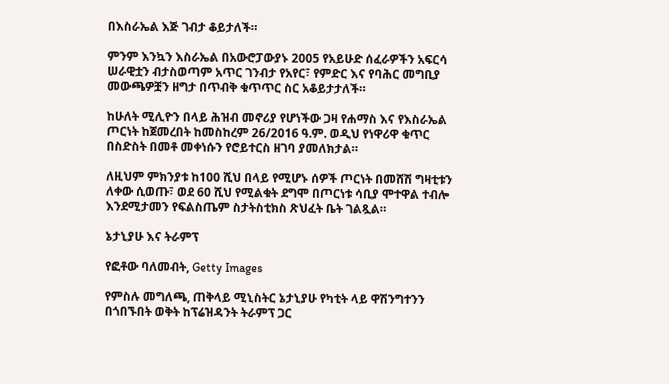በእስራኤል እጅ ገብታ ቆይታለች።

ምንም እንኳን እስራኤል በአውሮፓውያኑ 2005 የአይሁድ ሰፈራዎችን አፍርሳ ሠራዊቷን ብታስወጣም አጥር ገንብታ የአየር፣ የምድር እና የባሕር መግቢያ መውጫዎቿን ዘግታ በጥብቅ ቁጥጥር ስር አቆይታታለች።

ከሁለት ሚሊዮን በላይ ሕዝብ መኖሪያ የሆነችው ጋዛ የሐማስ እና የእስራኤል ጦርነት ከጀመረበት ከመስከረም 26/2016 ዓ.ም. ወዲህ የነዋሪዋ ቁጥር በስድስት በመቶ መቀነሱን የሮይተርስ ዘገባ ያመለክታል።

ለዚህም ምክንያቱ ከ100 ሺህ በላይ የሚሆኑ ሰዎች ጦርነት በመሸሽ ግዛቲቱን ለቀው ሲወጡ፣ ወደ 60 ሺህ የሚልቁት ደግሞ በጦርነቱ ሳቢያ ሞተዋል ተብሎ እንደሚታመን የፍልስጤም ስታትስቲክስ ጽህፈት ቤት ገልጿል።

ኔታኒያሁ እና ትራምፕ

የፎቶው ባለመብት, Getty Images

የምስሉ መግለጫ, ጠቅላይ ሚኒስትር ኔታኒያሁ የካቲት ላይ ዋሽንግተንን በጎበኙበት ወቅት ከፕሬዝዳንት ትራምፕ ጋር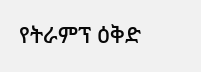የትራምፕ ዕቅድ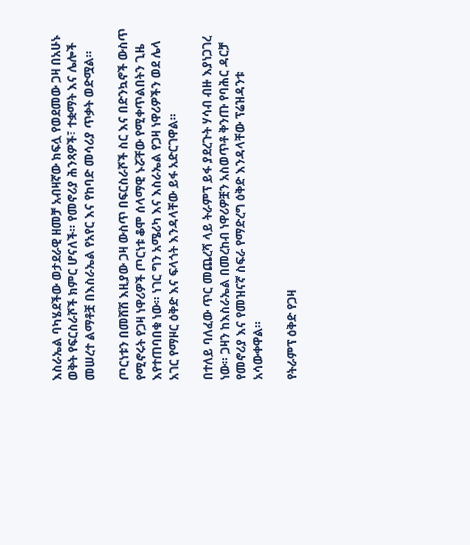እስራኤል ባካሄደችው ወታደራዊ ዘመቻ አብዛኛው ክፍሏ የወደመው ጋዛ በአሁኑ ወቅት የፍርስራሾች ክምር ሆናለች። የመኖሪያ ሕንጻዎች፣ ተቋማት እና ሌሎች መሠረተ ልማቶቿ በእስራኤል የአየር እና የከባድ መሳሪያ ጥቃት ወድሟል።

ጦርነቱን በመሸሽ እዚያው ጋዛ ውስጥ በፍርስራሾች ስር እና በድንኳኖች ውስጥ የሚኖሩት የጋዛ ነዋሪዎች ጦርነቱ ቆሞ ሰላማዊ ኑሯቸው የሚቀጥልበትን ጊዜ እየተጠባበቁ ነው። ነገር ግን አሜሪካ እና እስራኤል የጋዛ ነዋሪዎችን ወደ ሌላ አገር የማዞር ዕቅድ እና ፍላጎት እንዳላቸው ይፋ አድርገዋል።

በተለይ ባለፈው ጥር መጨረሻ ላይ ትራምፕ ይፋ ያደረጉት ሃሳብ ብዙ እያነጋገረ ነው። ጋዛን ከእስራኤል በመረከብ ነዋሪዎቿን አስወጥቶ ቅንጡ የባሕር ዳርቻ የመኖሪያ እና የመዝናኛ ስፍራ የማድረግ ዕቅድ እንዳላቸው ፕሬዝዳንቱ አሳውቀዋል።

የትራምፕ ዕቅድ የጋዛ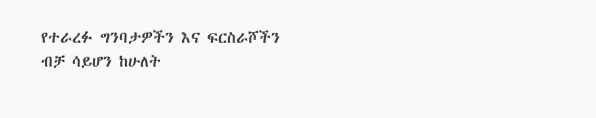የተራረፉ ግንባታዎችን እና ፍርስራሾችን ብቻ ሳይሆን ከሁለት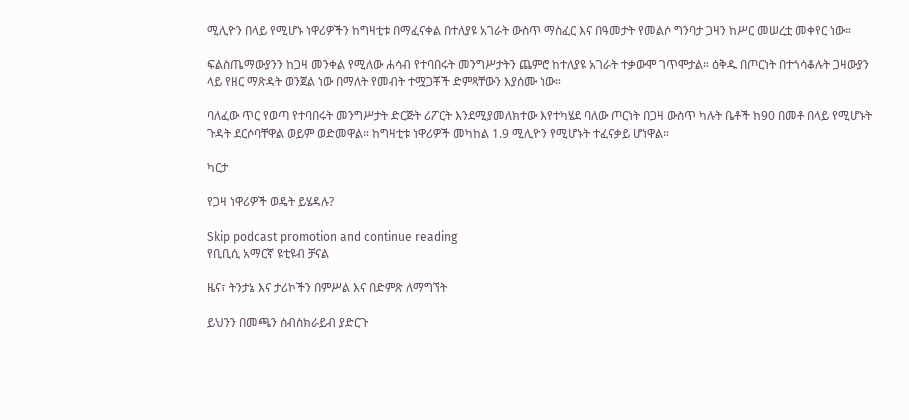ሚሊዮን በላይ የሚሆኑ ነዋሪዎችን ከግዛቲቱ በማፈናቀል በተለያዩ አገራት ውስጥ ማስፈር እና በዓመታት የመልሶ ግንባታ ጋዛን ከሥር መሠረቷ መቀየር ነው።

ፍልስጤማውያንን ከጋዛ መንቀል የሚለው ሐሳብ የተባበሩት መንግሥታትን ጨምሮ ከተለያዩ አገራት ተቃውሞ ገጥሞታል። ዕቅዱ በጦርነት በተጎሳቆሉት ጋዛውያን ላይ የዘር ማጽዳት ወንጀል ነው በማለት የመብት ተሟጋቾች ድምጻቸውን እያሰሙ ነው።

ባለፈው ጥር የወጣ የተባበሩት መንግሥታት ድርጅት ሪፖርት እንደሚያመለክተው እየተካሄደ ባለው ጦርነት በጋዛ ውስጥ ካሉት ቤቶች ከ90 በመቶ በላይ የሚሆኑት ጉዳት ደርሶባቸዋል ወይም ወድመዋል። ከግዛቲቱ ነዋሪዎች መካከል 1.9 ሚሊዮን የሚሆኑት ተፈናቃይ ሆነዋል።

ካርታ

የጋዛ ነዋሪዎች ወዴት ይሄዳሉ?

Skip podcast promotion and continue reading
የቢቢሲ አማርኛ ዩቲዩብ ቻናል

ዜና፣ ትንታኔ እና ታሪኮችን በምሥል እና በድምጽ ለማግኘት

ይህንን በመጫን ሰብስክራይብ ያድርጉ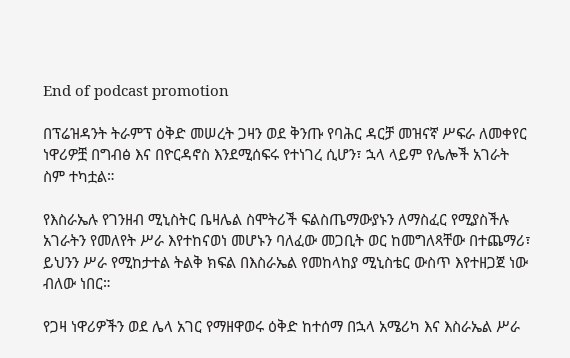End of podcast promotion

በፕሬዝዳንት ትራምፕ ዕቅድ መሠረት ጋዛን ወደ ቅንጡ የባሕር ዳርቻ መዝናኛ ሥፍራ ለመቀየር ነዋሪዎቿ በግብፅ እና በዮርዳኖስ እንደሚሰፍሩ የተነገረ ሲሆን፣ ኋላ ላይም የሌሎች አገራት ስም ተካቷል።

የእስራኤሉ የገንዘብ ሚኒስትር ቤዛሌል ስሞትሪች ፍልስጤማውያኑን ለማስፈር የሚያስችሉ አገራትን የመለየት ሥራ እየተከናወነ መሆኑን ባለፈው መጋቢት ወር ከመግለጻቸው በተጨማሪ፣ ይህንን ሥራ የሚከታተል ትልቅ ክፍል በእስራኤል የመከላከያ ሚኒስቴር ውስጥ እየተዘጋጀ ነው ብለው ነበር።

የጋዛ ነዋሪዎችን ወደ ሌላ አገር የማዘዋወሩ ዕቅድ ከተሰማ በኋላ አሜሪካ እና እስራኤል ሥራ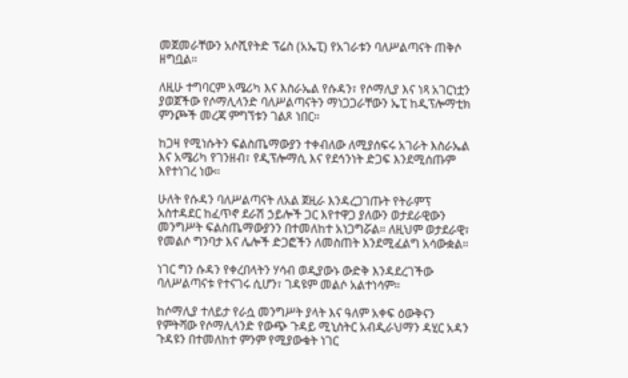መጀመራቸውን አሶሺየትድ ፕሬስ (አኤፒ) የአገራቱን ባለሥልጣናት ጠቅሶ ዘግቧል።

ለዚሁ ተግባርም አሜሪካ እና እስራኤል የሱዳን፣ የሶማሊያ እና ነጻ አገርነቷን ያወጀችው የሶማሊላንድ ባለሥልጣናትን ማነጋጋራቸውን ኤፒ ከዲፕሎማቲክ ምንጮች መረጃ ምግኘቱን ገልጾ ነበር።

ከጋዛ የሚነሱትን ፍልስጤማውያን ተቀብለው ለሚያሰፍሩ አገራት እስራኤል እና አሜሪካ የገንዘብ፣ የዲፕሎማሲ እና የደኅንነት ድጋፍ እንደሚሰጡም እየተነገረ ነው።

ሁለት የሱዳን ባለሥልጣናት ለአል ጀዚራ እንዳረጋገጡት የትራምፕ አስተዳደር ከፈጥኖ ደራሽ ኃይሎች ጋር እየተዋጋ ያለውን ወታደራዊውን መንግሥት ፍልስጤማውያንን በተመለከተ አነጋግሯል። ለዚህም ወታደራዊ፣ የመልሶ ግንባታ እና ሌሎች ድጋፎችን ለመስጠት እንደሚፈልግ አሳውቋል።

ነገር ግን ሱዳን የቀረበላትን ሃሳብ ወዲያውኑ ውድቅ እንዳደረገችው ባለሥልጣናቱ የተናገሩ ሲሆን፣ ገዳዩም መልሶ አልተነሳም።

ከሶማሊያ ተለይታ የራሷ መንግሥት ያላት እና ዓለም አቀፍ ዕውቅናን የምትሻው የሶማሊላንድ የውጭ ጉዳይ ሚኒስትር አብዲራህማን ዳሂር አዳን ጉዳዩን በተመለከተ ምንም የሚያውቁት ነገር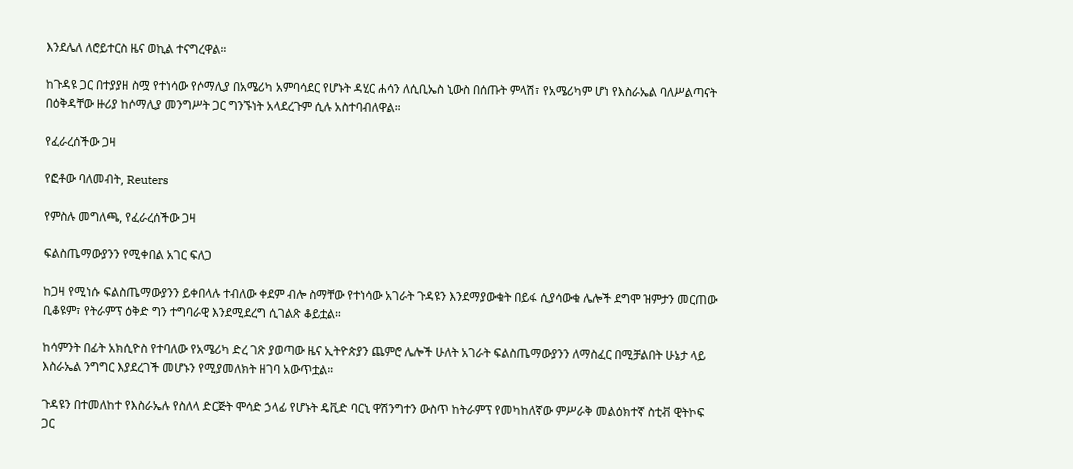እንደሌለ ለሮይተርስ ዜና ወኪል ተናግረዋል።

ከጉዳዩ ጋር በተያያዘ ስሟ የተነሳው የሶማሊያ በአሜሪካ አምባሳደር የሆኑት ዳሂር ሐሳን ለሲቢኤስ ኒውስ በሰጡት ምላሽ፣ የአሜሪካም ሆነ የእስራኤል ባለሥልጣናት በዕቅዳቸው ዙሪያ ከሶማሊያ መንግሥት ጋር ግንኙነት አላደረጉም ሲሉ አስተባብለዋል።

የፈራረሰችው ጋዛ

የፎቶው ባለመብት, Reuters

የምስሉ መግለጫ, የፈራረሰችው ጋዛ

ፍልስጤማውያንን የሚቀበል አገር ፍለጋ

ከጋዛ የሚነሱ ፍልስጤማውያንን ይቀበላሉ ተብለው ቀደም ብሎ ስማቸው የተነሳው አገራት ጉዳዩን እንደማያውቁት በይፋ ሲያሳውቁ ሌሎች ደግሞ ዝምታን መርጠው ቢቆዩም፣ የትራምፕ ዕቅድ ግን ተግባራዊ እንደሚደረግ ሲገልጽ ቆይቷል።

ከሳምንት በፊት አክሲዮስ የተባለው የአሜሪካ ድረ ገጽ ያወጣው ዜና ኢትዮጵያን ጨምሮ ሌሎች ሁለት አገራት ፍልስጤማውያንን ለማስፈር በሚቻልበት ሁኔታ ላይ እስራኤል ንግግር እያደረገች መሆኑን የሚያመለክት ዘገባ አውጥቷል።

ጉዳዩን በተመለከተ የእስራኤሉ የስለላ ድርጅት ሞሳድ ኃላፊ የሆኑት ዴቪድ ባርኒ ዋሽንግተን ውስጥ ከትራምፕ የመካከለኛው ምሥራቅ መልዕክተኛ ስቲቭ ዊትኮፍ ጋር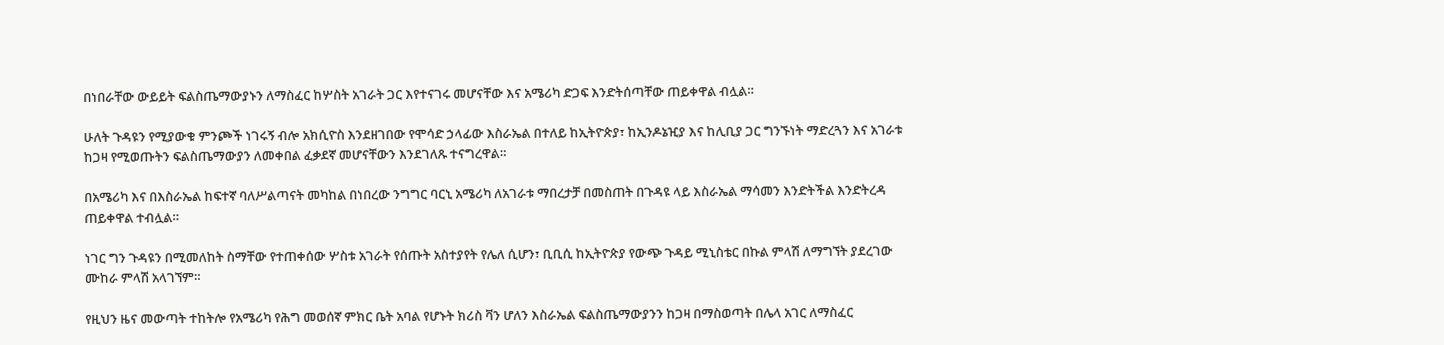በነበራቸው ውይይት ፍልስጤማውያኑን ለማስፈር ከሦስት አገራት ጋር እየተናገሩ መሆናቸው እና አሜሪካ ድጋፍ እንድትሰጣቸው ጠይቀዋል ብሏል።

ሁለት ጉዳዩን የሚያውቁ ምንጮች ነገሩኝ ብሎ አክሲዮስ እንደዘገበው የሞሳድ ኃላፊው እስራኤል በተለይ ከኢትዮጵያ፣ ከኢንዶኔዢያ እና ከሊቢያ ጋር ግንኙነት ማድረጓን እና አገራቱ ከጋዛ የሚወጡትን ፍልስጤማውያን ለመቀበል ፈቃደኛ መሆናቸውን እንደገለጹ ተናግረዋል።

በአሜሪካ እና በእስራኤል ከፍተኛ ባለሥልጣናት መካከል በነበረው ንግግር ባርኒ አሜሪካ ለአገራቱ ማበረታቻ በመስጠት በጉዳዩ ላይ እስራኤል ማሳመን እንድትችል እንድትረዳ ጠይቀዋል ተብሏል።

ነገር ግን ጉዳዩን በሚመለከት ስማቸው የተጠቀሰው ሦስቱ አገራት የሰጡት አስተያየት የሌለ ሲሆን፣ ቢቢሲ ከኢትዮጵያ የውጭ ጉዳይ ሚኒስቴር በኩል ምላሽ ለማግኘት ያደረገው ሙከራ ምላሽ አላገኘም።

የዚህን ዜና መውጣት ተከትሎ የአሜሪካ የሕግ መወሰኛ ምክር ቤት አባል የሆኑት ክሪስ ቫን ሆለን እስራኤል ፍልስጤማውያንን ከጋዛ በማስወጣት በሌላ አገር ለማስፈር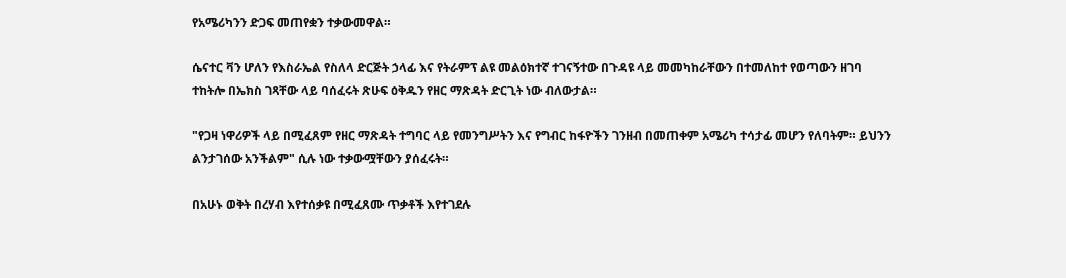የአሜሪካንን ድጋፍ መጠየቋን ተቃውመዋል።

ሴናተር ቫን ሆለን የእስራኤል የስለላ ድርጅት ኃላፊ እና የትራምፕ ልዩ መልዕክተኛ ተገናኝተው በጉዳዩ ላይ መመካከራቸውን በተመለከተ የወጣውን ዘገባ ተከትሎ በኤክስ ገጻቸው ላይ ባሰፈሩት ጽሁፍ ዕቅዱን የዘር ማጽዳት ድርጊት ነው ብለውታል።

"የጋዛ ነዋሪዎች ላይ በሚፈጸም የዘር ማጽዳት ተግባር ላይ የመንግሥትን እና የግብር ከፋዮችን ገንዘብ በመጠቀም አሜሪካ ተሳታፊ መሆን የለባትም። ይህንን ልንታገሰው አንችልም" ሲሉ ነው ተቃውሟቸውን ያሰፈሩት።

በአሁኑ ወቅት በረሃብ እየተሰቃዩ በሚፈጸሙ ጥቃቶች እየተገደሉ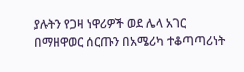ያሉትን የጋዛ ነዋሪዎች ወደ ሌላ አገር በማዘዋወር ሰርጡን በአሜሪካ ተቆጣጣሪነት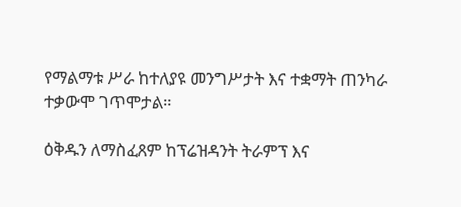የማልማቱ ሥራ ከተለያዩ መንግሥታት እና ተቋማት ጠንካራ ተቃውሞ ገጥሞታል።

ዕቅዱን ለማስፈጸም ከፕሬዝዳንት ትራምፕ እና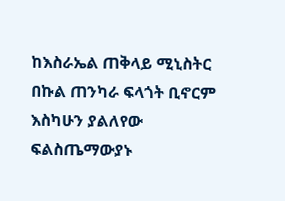ከእስራኤል ጠቅላይ ሚኒስትር በኩል ጠንካራ ፍላጎት ቢኖርም እስካሁን ያልለየው ፍልስጤማውያኑ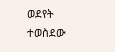ወደየት ተወስደው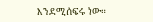እንደሚሰፍሩ ነው።